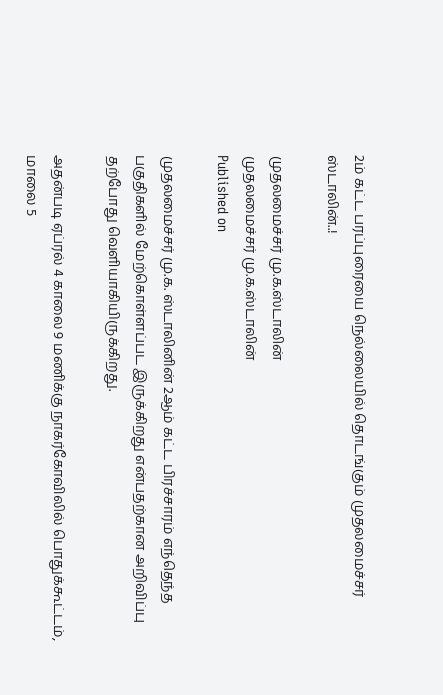2ம் கட்ட பரப்புரையை நெல்லையில் தொடங்கும் முதலமைச்சர் ஸ்டாலின்..!

முதலமைச்சர் மு.க.ஸ்டாலின்
முதலமைச்சர் மு.க.ஸ்டாலின்
Published on

முதலமைச்சர் மு.க. ஸ்டாலினின் 2ஆம் கட்ட பிரச்சாரம் எந்தெந்த பகுதிகளில் மேற்கொள்ளப்பட இருக்கிறது என்பதற்கான அறிவிப்பு தற்போது வெளியாகியிருக்கிறது.

அதன்படி ஏப்ரல் 4 காலை 9 மணிக்கு நாகர்கோவிலில் பொதுக்கூட்டம், மாலை 5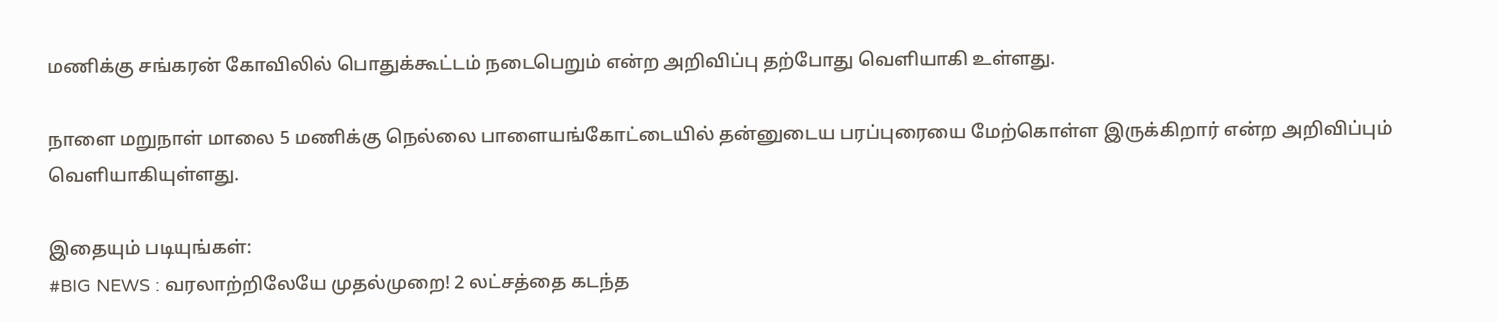மணிக்கு சங்கரன் கோவிலில் பொதுக்கூட்டம் நடைபெறும் என்ற அறிவிப்பு தற்போது வெளியாகி உள்ளது.

நாளை மறுநாள் மாலை 5 மணிக்கு நெல்லை பாளையங்கோட்டையில் தன்னுடைய பரப்புரையை மேற்கொள்ள இருக்கிறார் என்ற அறிவிப்பும் வெளியாகியுள்ளது.

இதையும் படியுங்கள்:
#BIG NEWS : வரலாற்றிலேயே முதல்முறை! 2 லட்சத்தை கடந்த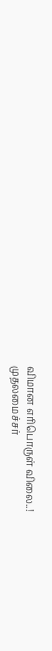விமான எரிபொருள் விலை..!
முதலமைச்சர்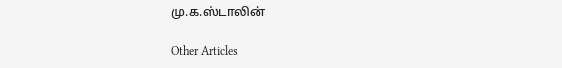மு.க.ஸ்டாலின்

Other Articles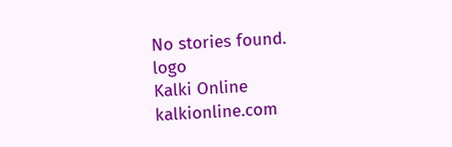No stories found.
logo
Kalki Online
kalkionline.com